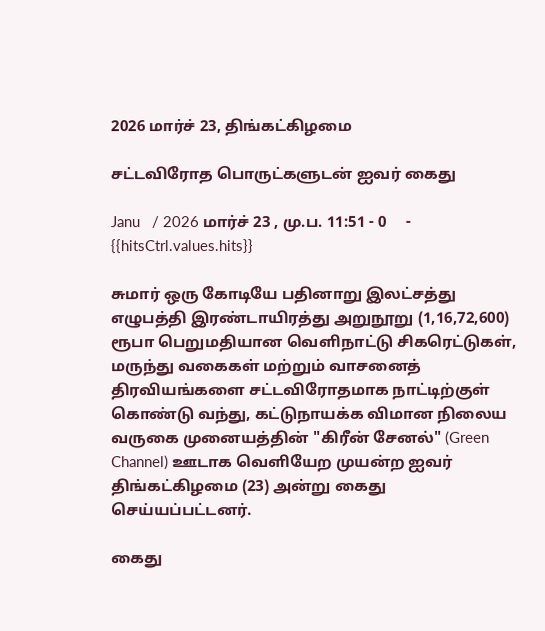2026 மார்ச் 23, திங்கட்கிழமை

சட்டவிரோத பொருட்களுடன் ஐவர் கைது

Janu   / 2026 மார்ச் 23 , மு.ப. 11:51 - 0     - {{hitsCtrl.values.hits}}

சுமார் ஒரு கோடியே பதினாறு இலட்சத்து எழுபத்தி இரண்டாயிரத்து அறுநூறு (1,16,72,600) ரூபா பெறுமதியான வெளிநாட்டு சிகரெட்டுகள், மருந்து வகைகள் மற்றும் வாசனைத் திரவியங்களை சட்டவிரோதமாக நாட்டிற்குள் கொண்டு வந்து, கட்டுநாயக்க விமான நிலைய வருகை முனையத்தின் "கிரீன் சேனல்" (Green Channel) ஊடாக வெளியேற முயன்ற ஐவர் திங்கட்கிழமை (23) அன்று கைது செய்யப்பட்டனர்.

கைது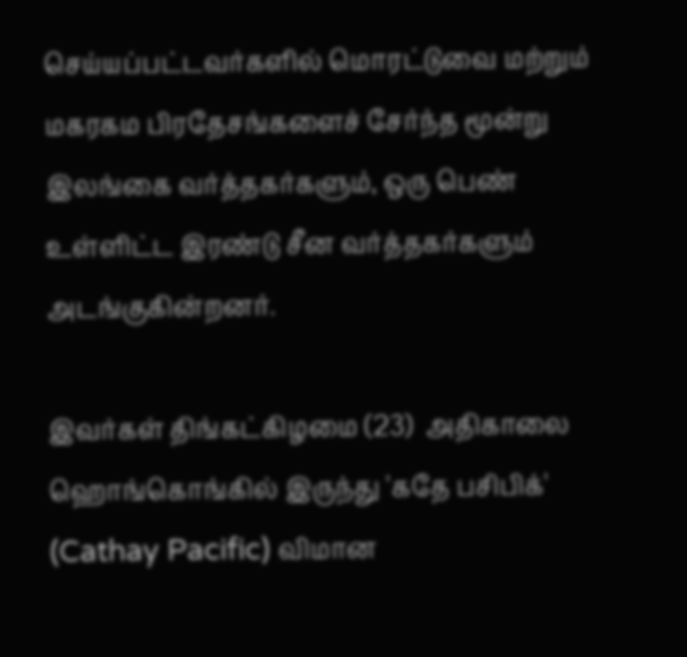செய்யப்பட்டவர்களில் மொரட்டுவை மற்றும் மகரகம பிரதேசங்களைச் சேர்ந்த மூன்று இலங்கை வர்த்தகர்களும், ஒரு பெண் உள்ளிட்ட இரண்டு சீன வர்த்தகர்களும் அடங்குகின்றனர்.

இவர்கள் திங்கட்கிழமை (23)  அதிகாலை ஹொங்கொங்கில் இருந்து 'கதே பசிபிக்' (Cathay Pacific) விமான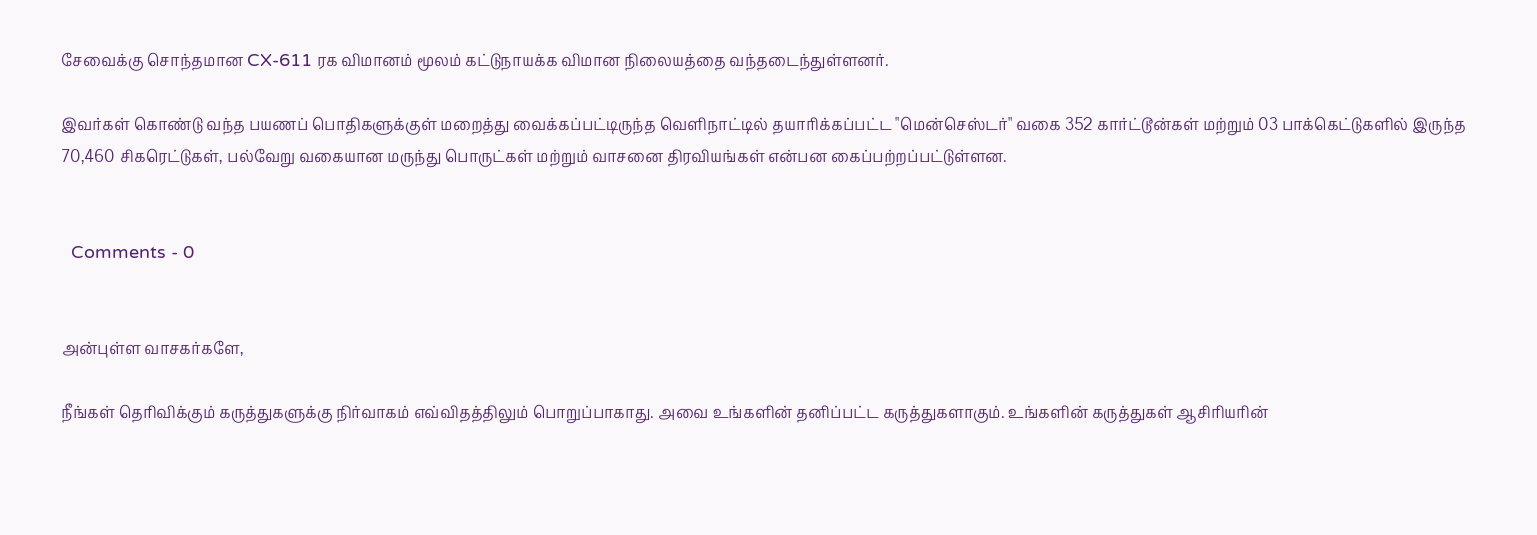சேவைக்கு சொந்தமான CX-611 ரக விமானம் மூலம் கட்டுநாயக்க விமான நிலையத்தை வந்தடைந்துள்ளனர்.

இவர்கள் கொண்டு வந்த பயணப் பொதிகளுக்குள் மறைத்து வைக்கப்பட்டிருந்த வெளிநாட்டில் தயாரிக்கப்பட்ட "மென்செஸ்டர்" வகை 352 கார்ட்டூன்கள் மற்றும் 03 பாக்கெட்டுகளில் இருந்த 70,460 சிகரெட்டுகள், பல்வேறு வகையான மருந்து பொருட்கள் மற்றும் வாசனை திரவியங்கள் என்பன கைப்பற்றப்பட்டுள்ளன.


  Comments - 0


அன்புள்ள வாசகர்களே,

நீங்கள் தெரிவிக்கும் கருத்துகளுக்கு நிர்வாகம் எவ்விதத்திலும் பொறுப்பாகாது. அவை உங்களின் தனிப்பட்ட கருத்துகளாகும். உங்களின் கருத்துகள் ஆசிரியரின்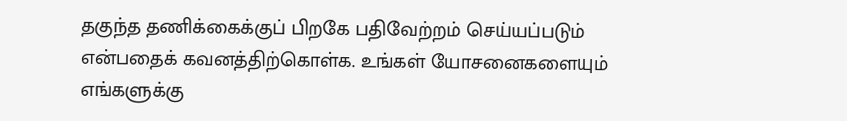தகுந்த தணிக்கைக்குப் பிறகே பதிவேற்றம் செய்யப்படும் என்பதைக் கவனத்திற்கொள்க. உங்கள் யோசனைகளையும் எங்களுக்கு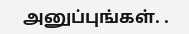அனுப்புங்கள். .